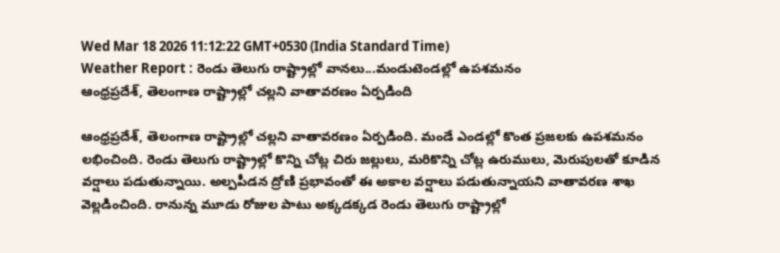Wed Mar 18 2026 11:12:22 GMT+0530 (India Standard Time)
Weather Report : రెండు తెలుగు రాష్ట్రాల్లో వానలు...మండుటెండల్లో ఉపశమనం
ఆంధ్రప్రదేశ్, తెలంగాణ రాష్ట్రాల్లో చల్లని వాతావరణం ఏర్పడింది

ఆంధ్రప్రదేశ్, తెలంగాణ రాష్ట్రాల్లో చల్లని వాతావరణం ఏర్పడింది. మండే ఎండల్లో కొంత ప్రజలకు ఉపశమనం లభించింది. రెండు తెలుగు రాష్ట్రాల్లో కొన్ని చోట్ల చిరు జల్లులు, మరికొన్ని చోట్ల ఉరుములు, మెరుపులతో కూడిన వర్షాలు పడుతున్నాయి. అల్పపీడన ద్రోణి ప్రభావంతో ఈ అకాల వర్షాలు పడుతున్నాయని వాతావరణ శాఖ వెల్లడించింది. రానున్న మూడు రోజుల పాటు అక్కడక్కడ రెండు తెలుగు రాష్ట్రాల్లో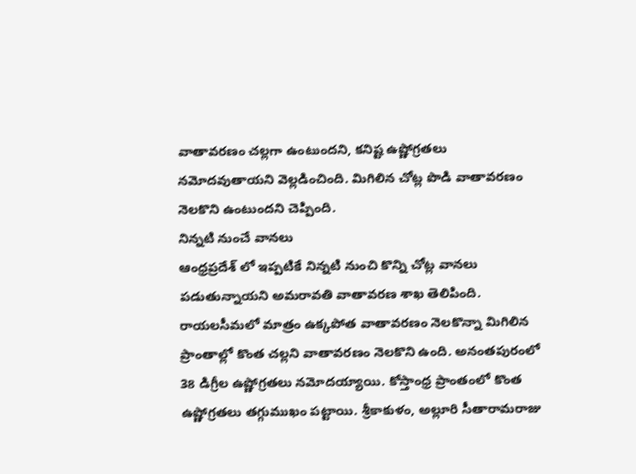వాతావరణం చల్లగా ఉంటుందని, కనిష్ట ఉష్ణోగ్రతలు నమోదవుతాయని వెల్లడించింది. మిగిలిన చోట్ల పొడి వాతావరణం నెలకొని ఉంటుందని చెప్పింది.
నిన్నటి నుంచే వానలు
ఆంధ్రప్రదేశ్ లో ఇప్పటికే నిన్నటి నుంచి కొన్ని చోట్ల వానలు పడుతున్నాయని అమరావతి వాతావరణ శాఖ తెలిపింది. రాయలసీమలో మాత్రం ఉక్కపోత వాతావరణం నెలకొన్నా మిగిలిన ప్రాంతాల్లో కొంత చల్లని వాతావరణం నెలకొని ఉంది. అనంతపురంలో 38 డిగ్రీల ఉష్ణోగ్రతలు నమోదయ్యాయి. కోస్తాంధ్ర ప్రాంతంలో కొంత ఉష్ణోగ్రతలు తగ్గుముఖం పట్టాయి. శ్రీకాకుళం, అల్లూరి సీతారామరాజు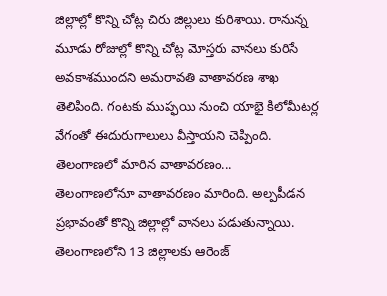జిల్లాల్లో కొన్ని చోట్ల చిరు జిల్లులు కురిశాయి. రానున్న మూడు రోజుల్లో కొన్ని చోట్ల మోస్తరు వానలు కురిసే అవకాశముందని అమరావతి వాతావరణ శాఖ తెలిపింది. గంటకు ముప్ఫయి నుంచి యాభై కిలోమీటర్ల వేగంతో ఈదురుగాలులు వీస్తాయని చెప్పింది.
తెలంగాణలో మారిన వాతావరణం...
తెలంగాణలోనూ వాతావరణం మారింది. అల్పపీడన ప్రభావంతో కొన్ని జిల్లాల్లో వానలు పడుతున్నాయి. తెలంగాణలోని 13 జిల్లాలకు ఆరెంజ్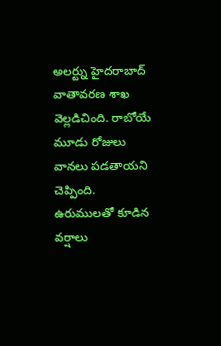అలర్ట్ను హైదరాబాద్ వాతావరణ శాఖ వెల్లడిచింది. రాబోయే మూడు రోజులు వానలు పడతాయని చెప్పింది. ఉరుములతో కూడిన వర్షాలు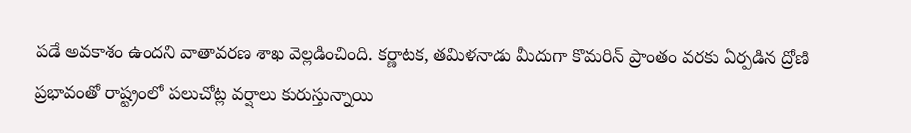పడే అవకాశం ఉందని వాతావరణ శాఖ వెల్లడించింది. కర్ణాటక, తమిళనాడు మీదుగా కొమరిన్ ప్రాంతం వరకు ఏర్పడిన ద్రోణి ప్రభావంతో రాష్ట్రంలో పలుచోట్ల వర్షాలు కురుస్తున్నాయి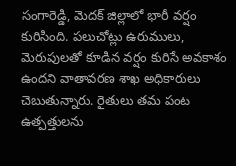సంగారెడ్డి, మెదక్ జిల్లాలో భారీ వర్షం కురిసింది. పలుచోట్లు ఉరుములు, మెరుపులతో కూడిన వర్షం కురిసే అవకాశం ఉందని వాతావరణ శాఖ అధికారులు చెబుతున్నారు. రైతులు తమ పంట ఉత్పత్తులను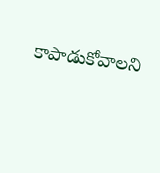కాపాడుకోవాలని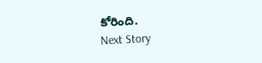కోరింది.
Next Story